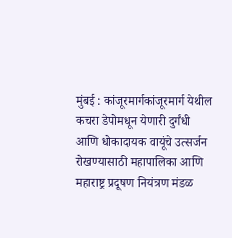मुंबई : कांजूरमार्गकांजूरमार्ग येथील कचरा डेपोमधून येणारी दुर्गंधी आणि धोकादायक वायूंचे उत्सर्जन रोखण्यासाठी महापालिका आणि महाराष्ट्र प्रदूषण नियंत्रण मंडळ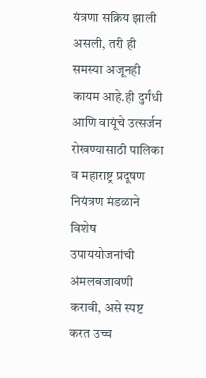यंत्रणा सक्रिय झाली असली, तरी ही समस्या अजूनही कायम आहे.ही दुर्गंधी आणि वायूंचे उत्सर्जन रोखण्यासाठी पालिका व महाराष्ट्र प्रदूषण नियंत्रण मंडळाने विशेष उपाययोजनांची अंमलबजावणी करावी, असे स्पष्ट करत उच्च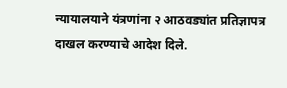न्यायालयाने यंत्रणांना २ आठवड्यांत प्रतिज्ञापत्र दाखल करण्याचे आदेश दिले.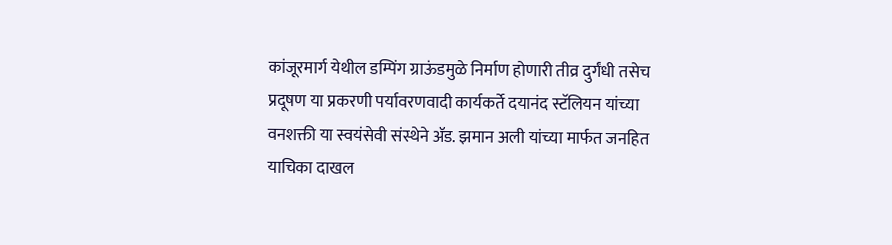कांजूरमार्ग येथील डम्पिंग ग्राऊंडमुळे निर्माण होणारी तीव्र दुर्गंधी तसेच प्रदूषण या प्रकरणी पर्यावरणवादी कार्यकर्ते दयानंद स्टॅलियन यांच्या वनशक्ती या स्वयंसेवी संस्थेने ॲड. झमान अली यांच्या मार्फत जनहित याचिका दाखल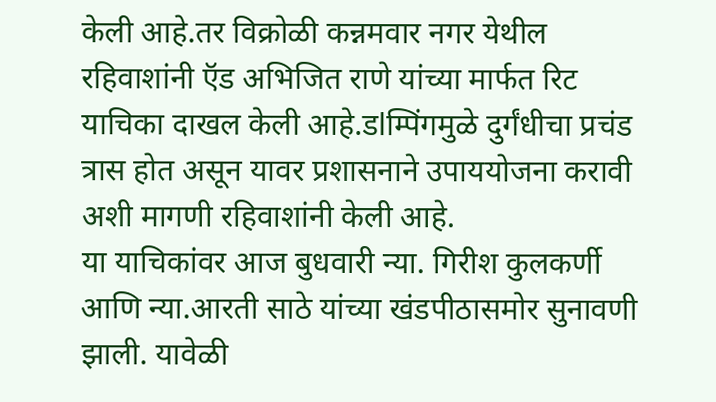केली आहे.तर विक्रोळी कन्नमवार नगर येथील रहिवाशांनी ऍड अभिजित राणे यांच्या मार्फत रिट याचिका दाखल केली आहे.डlम्पिंगमुळे दुर्गंधीचा प्रचंड त्रास होत असून यावर प्रशासनाने उपाययोजना करावी अशी मागणी रहिवाशांनी केली आहे.
या याचिकांवर आज बुधवारी न्या. गिरीश कुलकर्णी आणि न्या.आरती साठे यांच्या खंडपीठासमोर सुनावणी झाली. यावेळी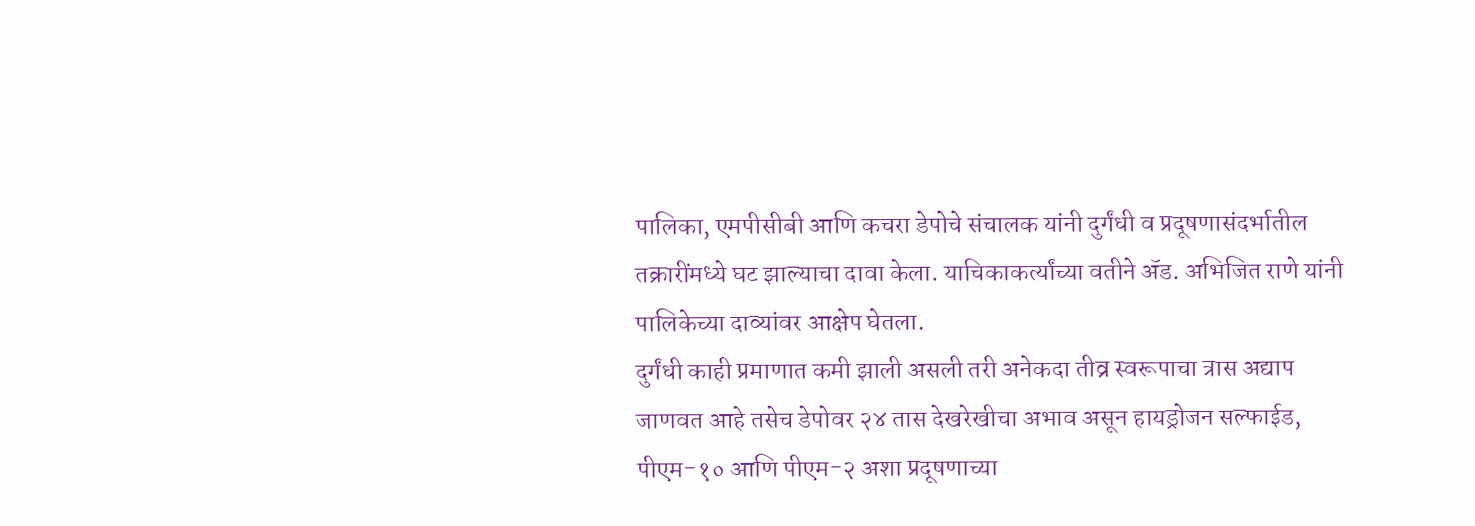पालिका, एमपीसीबी आणि कचरा डेपोचे संचालक यांनी दुर्गंधी व प्रदूषणासंदर्भातील तक्रारींमध्ये घट झाल्याचा दावा केला. याचिकाकर्त्यांच्या वतीने ॲड. अभिजित राणे यांनी पालिकेच्या दाव्यांवर आक्षेप घेतला.
दुर्गंधी काही प्रमाणात कमी झाली असली तरी अनेकदा तीव्र स्वरूपाचा त्रास अद्याप जाणवत आहे तसेच डेपोवर २४ तास देखरेखीचा अभाव असून हायड्रोजन सल्फाईड, पीएम-१० आणि पीएम-२ अशा प्रदूषणाच्या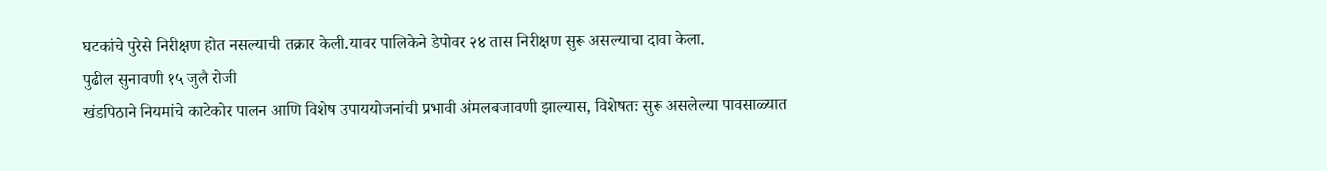घटकांचे पुरेसे निरीक्षण होत नसल्याची तक्रार केली.यावर पालिकेने डेपोवर २४ तास निरीक्षण सुरू असल्याचा दावा केला.
पुढील सुनावणी १५ जुलै रोजी
खंडपिठाने नियमांचे काटेकोर पालन आणि विशेष उपाययोजनांची प्रभावी अंमलबजावणी झाल्यास, विशेषतः सुरू असलेल्या पावसाळ्यात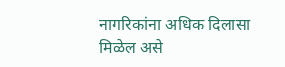नागरिकांना अधिक दिलासा मिळेल असे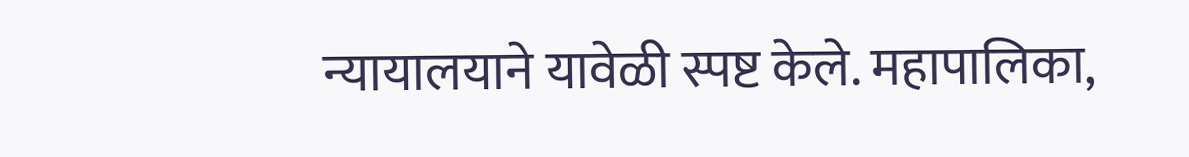न्यायालयाने यावेळी स्पष्ट केले. महापालिका,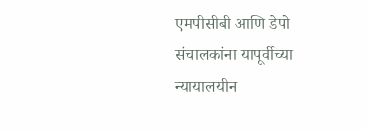एमपीसीबी आणि डेपो संचालकांना यापूर्वीच्या न्यायालयीन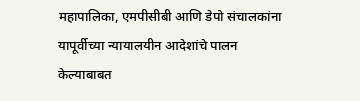महापालिका, एमपीसीबी आणि डेपो संचालकांना यापूर्वीच्या न्यायालयीन आदेशांचे पालन केल्याबाबत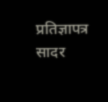प्रतिज्ञापत्र सादर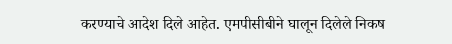करण्याचे आदेश दिले आहेत. एमपीसीबीने घालून दिलेले निकष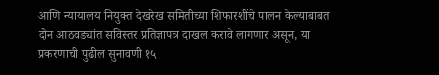आणि न्यायालय नियुक्त देखरेख समितीच्या शिफारशींचे पालन केल्याबाबत दोन आठवड्यांत सविस्तर प्रतिज्ञापत्र दाखल करावे लागणार असून, या प्रकरणाची पुढील सुनावणी १५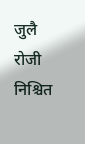जुलै रोजी निश्चित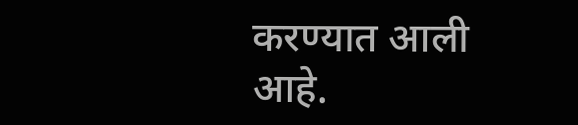करण्यात आली आहे.